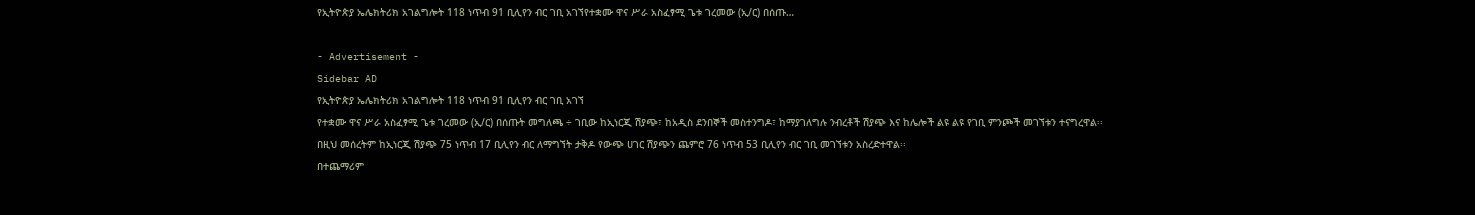የኢትዮጵያ ኤሌክትሪክ አገልግሎት 118 ነጥብ 91 ቢሊየን ብር ገቢ አገኘየተቋሙ ዋና ሥራ አስፈፃሚ ጌቱ ገረመው (ኢ/ር) በሰጡ…

- Advertisement -
Sidebar AD
የኢትዮጵያ ኤሌክትሪክ አገልግሎት 118 ነጥብ 91 ቢሊየን ብር ገቢ አገኘ
የተቋሙ ዋና ሥራ አስፈፃሚ ጌቱ ገረመው (ኢ/ር) በሰጡት መግለጫ ÷ ገቢው ከኢነርጂ ሽያጭ፣ ከአዲስ ደንበኞች መስተንግዶ፣ ከማያገለግሉ ንብረቶች ሽያጭ እና ከሌሎች ልዩ ልዩ የገቢ ምንጮች መገኘቱን ተናግረዋል፡፡
በዚህ መሰረትም ከኢነርጂ ሽያጭ 75 ነጥብ 17 ቢሊየን ብር ለማግኘት ታቅዶ የውጭ ሀገር ሽያጭን ጨምሮ 76 ነጥብ 53 ቢሊየን ብር ገቢ መገኘቱን አስረድተዋል፡፡
በተጨማሪም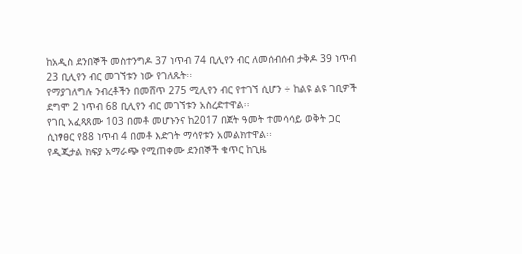ከአዲስ ደንበኞች መስተንግዶ 37 ነጥብ 74 ቢሊየን ብር ለመሰብሰብ ታቅዶ 39 ነጥብ 23 ቢሊየን ብር መገኘቱን ነው የገለጹት፡፡
የማያገለግሉ ንብረቶችን በመሸጥ 275 ሚሊየን ብር የተገኘ ሲሆን ÷ ከልዩ ልዩ ገቢዎች ደግሞ 2 ነጥብ 68 ቢሊየን ብር መገኘቱን አስረድተዋል፡፡
የገቢ አፈጻጸሙ 103 በመቶ መሆኑንና ከ2017 በጀት ዓመት ተመሳሳይ ወቅት ጋር ሲነፃፀር የ88 ነጥብ 4 በመቶ እድገት ማሳየቱን አመልክተዋል፡፡
የዲጂታል ክፍያ አማራጭ የሚጠቀሙ ደንበኞች ቁጥር ከጊዜ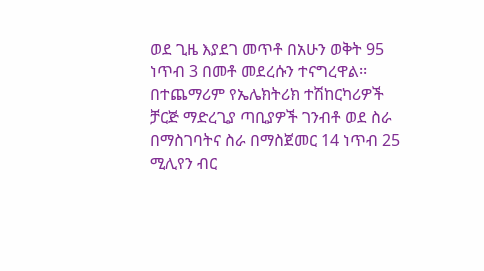ወደ ጊዜ እያደገ መጥቶ በአሁን ወቅት 95 ነጥብ 3 በመቶ መደረሱን ተናግረዋል፡፡
በተጨማሪም የኤሌክትሪክ ተሽከርካሪዎች ቻርጅ ማድረጊያ ጣቢያዎች ገንብቶ ወደ ስራ በማስገባትና ስራ በማስጀመር 14 ነጥብ 25 ሚሊየን ብር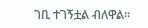ገቢ ተገኝቷል ብለዋል፡፡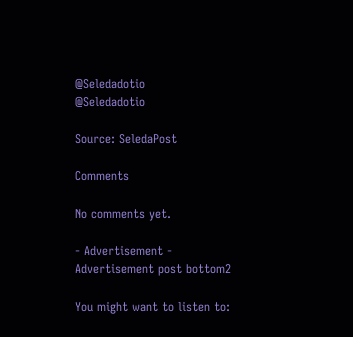@Seledadotio
@Seledadotio

Source: SeledaPost

Comments

No comments yet.

- Advertisement -
Advertisement post bottom2

You might want to listen to: